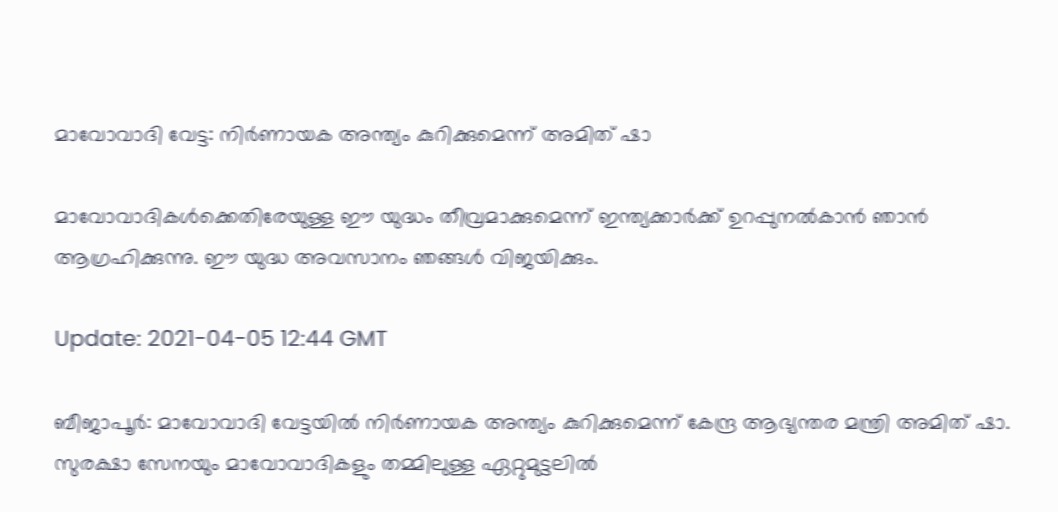മാവോവാദി വേട്ട: നിർണായക അന്ത്യം കുറിക്കുമെന്ന് അമിത് ഷാ

മാവോവാദികൾക്കെതിരേയുള്ള ഈ യുദ്ധം തീവ്രമാക്കുമെന്ന് ഇന്ത്യക്കാർക്ക് ഉറപ്പുനൽകാൻ ഞാൻ ആഗ്രഹിക്കുന്നു. ഈ യുദ്ധ അവസാനം ഞങ്ങൾ വിജയിക്കും.

Update: 2021-04-05 12:44 GMT

ബീജാപൂർ: മാവോവാദി വേട്ടയിൽ നിർണായക അന്ത്യം കുറിക്കുമെന്ന് കേന്ദ്ര ആഭ്യന്തര മന്ത്രി അമിത് ഷാ. സുരക്ഷാ സേനയും മാവോവാദികളും തമ്മിലുള്ള ഏറ്റുമുട്ടലിൽ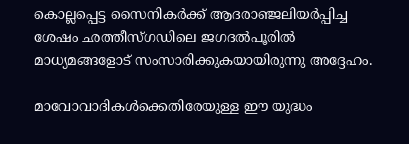കൊല്ലപ്പെട്ട സൈനികർക്ക് ആദരാഞ്ജലിയർപ്പിച്ച ശേഷം ഛത്തീസ്ഗഡിലെ ജഗദൽപൂരിൽ മാധ്യമങ്ങളോട് സംസാരിക്കുകയായിരുന്നു അദ്ദേഹം.

മാവോവാദികൾക്കെതിരേയുള്ള ഈ യുദ്ധം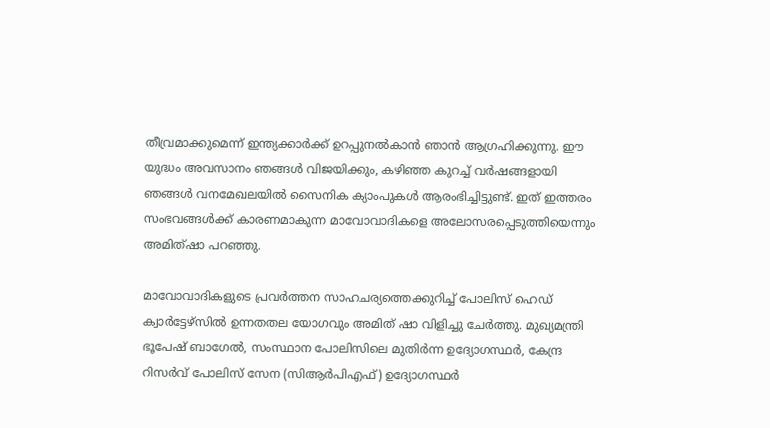തീവ്രമാക്കുമെന്ന് ഇന്ത്യക്കാർക്ക് ഉറപ്പുനൽകാൻ ഞാൻ ആഗ്രഹിക്കുന്നു. ഈ യുദ്ധം അവസാനം ഞങ്ങൾ വിജയിക്കും, കഴിഞ്ഞ കുറച്ച് വർഷങ്ങളായി ഞങ്ങൾ വനമേഖലയിൽ സൈനിക ക്യാംപുകൾ ആരംഭിച്ചിട്ടുണ്ട്. ഇത് ഇത്തരം സംഭവങ്ങൾക്ക് കാരണമാകുന്ന മാവോവാദികളെ അലോസരപ്പെടുത്തിയെന്നും അമിത്ഷാ പറഞ്ഞു.

മാവോവാദികളുടെ പ്രവർത്തന സാഹചര്യത്തെക്കുറിച്ച് പോലിസ് ഹെഡ് ക്വാർട്ടേഴ്സിൽ ഉന്നതതല യോഗവും അമിത് ഷാ വിളിച്ചു ചേർത്തു. മുഖ്യമന്ത്രി ഭൂപേഷ് ബാഗേൽ, സംസ്ഥാന പോലിസിലെ മുതിർന്ന ഉദ്യോഗസ്ഥർ, കേന്ദ്ര റിസർവ് പോലിസ് സേന (സിആർപിഎഫ്) ഉദ്യോഗസ്ഥർ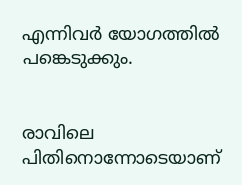എന്നിവർ യോഗത്തിൽ പങ്കെടുക്കും.


രാവിലെ പിതിനൊന്നോടെയാണ്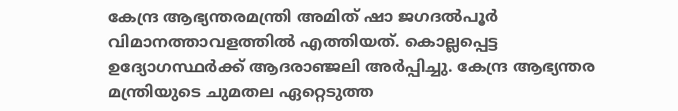കേന്ദ്ര ആഭ്യന്തരമന്ത്രി അമിത് ഷാ ജഗദൽപൂർ വിമാനത്താവളത്തിൽ എത്തിയത്. കൊല്ലപ്പെട്ട ഉദ്യോഗസ്ഥർക്ക് ആദരാഞ്ജലി അർപ്പിച്ചു. കേന്ദ്ര ആഭ്യന്തര മന്ത്രിയുടെ ചുമതല ഏറ്റെടുത്ത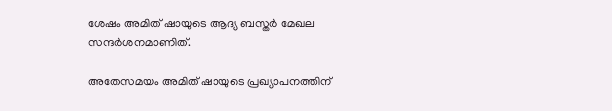ശേഷം അമിത് ഷായുടെ ആദ്യ ബസ്തർ മേഖല സന്ദർശനമാണിത്.

അതേസമയം അമിത് ഷായുടെ പ്രഖ്യാപനത്തിന്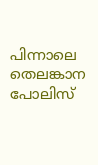പിന്നാലെ തെലങ്കാന പോലിസ്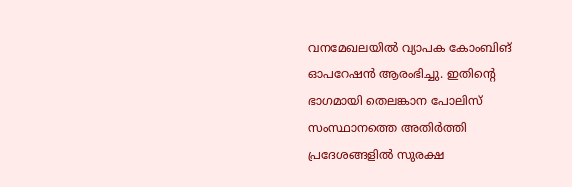വനമേഖലയിൽ വ്യാപക കോംബിങ് ഓപറേഷൻ ആരംഭിച്ചു. ഇതിന്റെ ഭാഗമായി തെലങ്കാന പോലിസ് സംസ്ഥാനത്തെ അതിർത്തി പ്രദേശങ്ങളിൽ സുരക്ഷ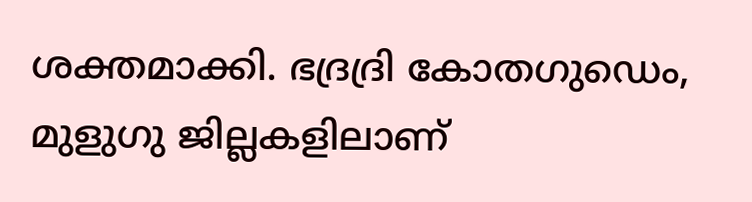ശക്തമാക്കി. ഭദ്രദ്രി കോതഗുഡെം, മുളുഗു ജില്ലകളിലാണ്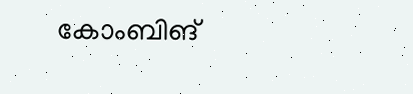കോംബിങ്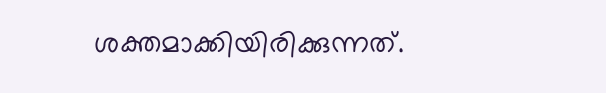ശക്തമാക്കിയിരിക്കുന്നത്.